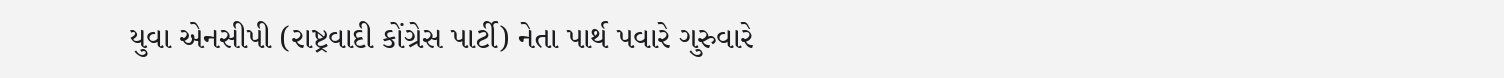યુવા એનસીપી (રાષ્ટ્રવાદી કોંગ્રેસ પાર્ટી) નેતા પાર્થ પવારે ગુરુવારે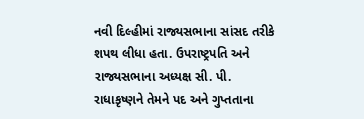નવી દિલ્હીમાં રાજ્યસભાના સાંસદ તરીકે શપથ લીધા હતા. ઉપરાષ્ટ્રપતિ અને રાજ્યસભાના અધ્યક્ષ સી. પી. રાધાકૃષ્ણને તેમને પદ અને ગુપ્તતાના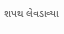શપથ લેવડાવ્યા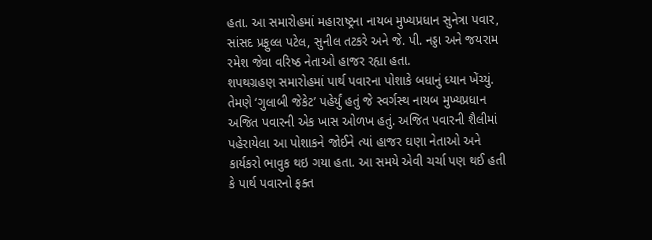હતા. આ સમારોહમાં મહારાષ્ટ્રના નાયબ મુખ્યપ્રધાન સુનેત્રા પવાર, સાંસદ પ્રફુલ્લ પટેલ, સુનીલ તટકરે અને જે. પી. નડ્ડા અને જયરામ રમેશ જેવા વરિષ્ઠ નેતાઓ હાજર રહ્યા હતા.
શપથગ્રહણ સમારોહમાં પાર્થ પવારના પોશાકે બધાનું ધ્યાન ખેંચ્યું. તેમણે ‘ગુલાબી જેકેટ’ પહેર્યું હતું જે સ્વર્ગસ્થ નાયબ મુખ્યપ્રધાન અજિત પવારની એક ખાસ ઓળખ હતું. અજિત પવારની શૈલીમાં પહેરાયેલા આ પોશાકને જોઈને ત્યાં હાજર ઘણા નેતાઓ અને કાર્યકરો ભાવુક થઇ ગયા હતા. આ સમયે એવી ચર્ચા પણ થઈ હતી કે પાર્થ પવારનો ફક્ત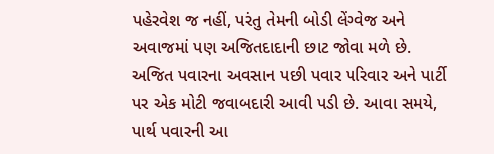પહેરવેશ જ નહીં, પરંતુ તેમની બોડી લેંગ્વેજ અને અવાજમાં પણ અજિતદાદાની છાટ જોવા મળે છે.
અજિત પવારના અવસાન પછી પવાર પરિવાર અને પાર્ટી પર એક મોટી જવાબદારી આવી પડી છે. આવા સમયે, પાર્થ પવારની આ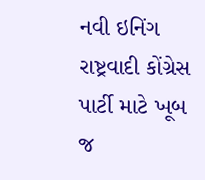નવી ઇનિંગ રાષ્ટ્રવાદી કોંગ્રેસ પાર્ટી માટે ખૂબ જ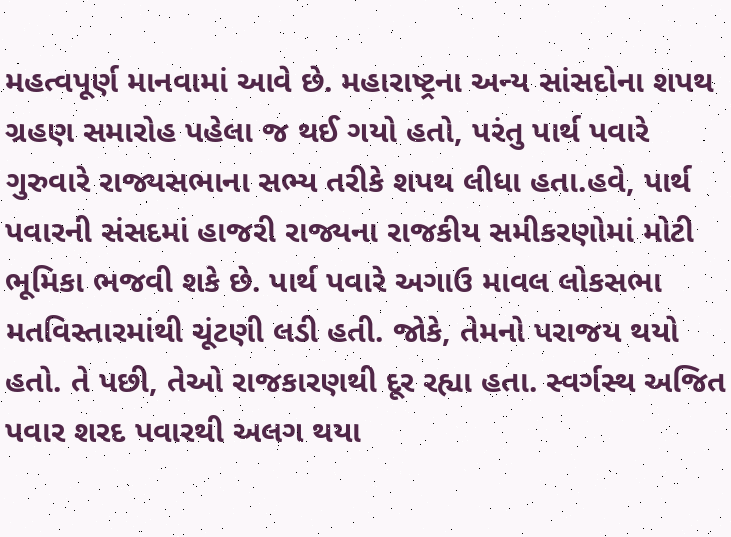મહત્વપૂર્ણ માનવામાં આવે છે. મહારાષ્ટ્રના અન્ય સાંસદોના શપથ ગ્રહણ સમારોહ પહેલા જ થઈ ગયો હતો, પરંતુ પાર્થ પવારે ગુરુવારે રાજ્યસભાના સભ્ય તરીકે શપથ લીધા હતા.હવે, પાર્થ પવારની સંસદમાં હાજરી રાજ્યના રાજકીય સમીકરણોમાં મોટી ભૂમિકા ભજવી શકે છે. પાર્થ પવારે અગાઉ માવલ લોકસભા મતવિસ્તારમાંથી ચૂંટણી લડી હતી. જોકે, તેમનો પરાજય થયો હતો. તે પછી, તેઓ રાજકારણથી દૂર રહ્યા હતા. સ્વર્ગસ્થ અજિત પવાર શરદ પવારથી અલગ થયા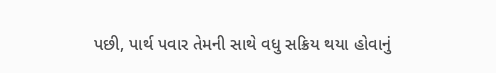પછી, પાર્થ પવાર તેમની સાથે વધુ સક્રિય થયા હોવાનું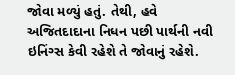જોવા મળ્યું હતું. તેથી, હવે અજિતદાદાના નિધન પછી પાર્થની નવી ઇનિંગ્સ કેવી રહેશે તે જોવાનું રહેશે.